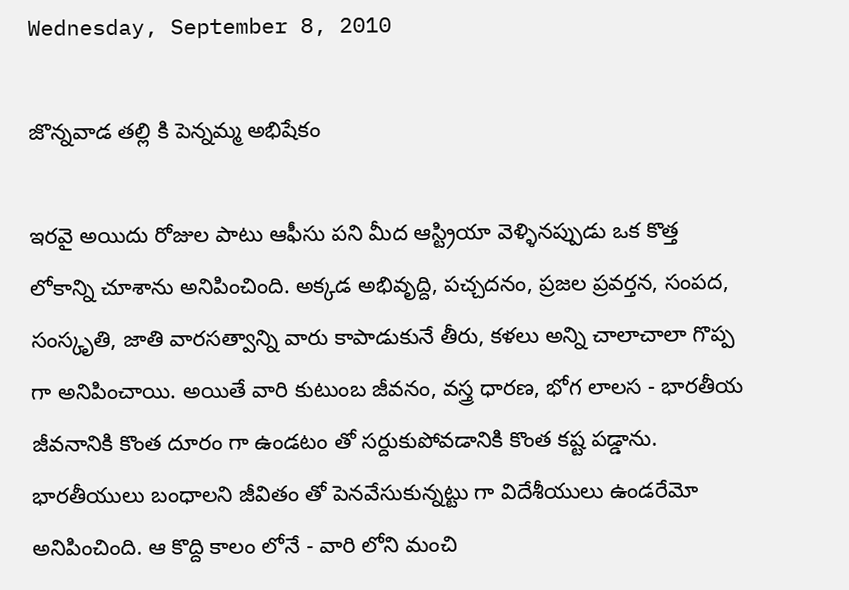Wednesday, September 8, 2010

జొన్నవాడ తల్లి కి పెన్నమ్మ అభిషేకం

ఇరవై అయిదు రోజుల పాటు ఆఫీసు పని మీద ఆస్ట్రియా వెళ్ళినప్పుడు ఒక కొత్త లోకాన్ని చూశాను అనిపించింది. అక్కడ అభివృద్ది, పచ్చదనం, ప్రజల ప్రవర్తన, సంపద, సంస్కృతి, జాతి వారసత్వాన్ని వారు కాపాడుకునే తీరు, కళలు అన్ని చాలాచాలా గొప్ప గా అనిపించాయి. అయితే వారి కుటుంబ జీవనం, వస్త్ర ధారణ, భోగ లాలస - భారతీయ జీవనానికి కొంత దూరం గా ఉండటం తో సర్దుకుపోవడానికి కొంత కష్ట పడ్డాను. భారతీయులు బంధాలని జీవితం తో పెనవేసుకున్నట్టు గా విదేశీయులు ఉండరేమో అనిపించింది. ఆ కొద్ది కాలం లోనే - వారి లోని మంచి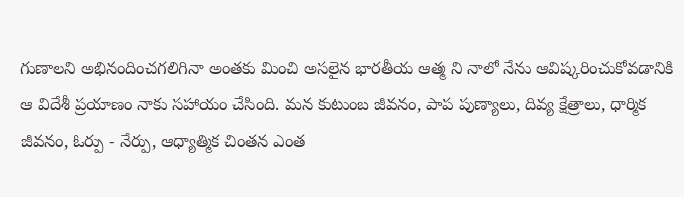గుణాలని అభినందించగలిగినా అంతకు మించి అసలైన భారతీయ ఆత్మ ని నాలో నేను ఆవిష్కరించుకోవడానికి ఆ విదేశీ ప్రయాణం నాకు సహాయం చేసింది. మన కుటుంబ జీవనం, పాప పుణ్యాలు, దివ్య క్షేత్రాలు, ధార్మిక జీవనం, ఓర్పు - నేర్పు, ఆధ్యాత్మిక చింతన ఎంత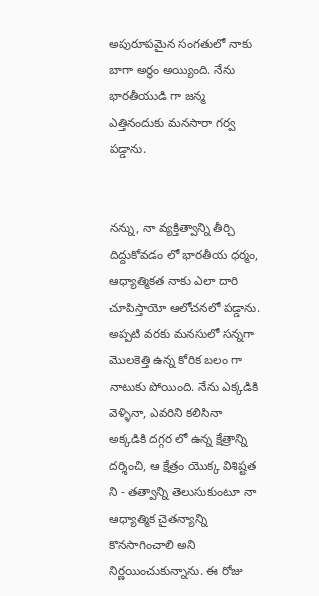అపురూపమైన సంగతులో నాకు బాగా అర్థం అయ్యింది. నేను భారతీయుడి గా జన్మ ఎత్తినందుకు మనసారా గర్వ పడ్డాను.


నన్ను, నా వ్యక్తిత్వాన్ని తీర్చి దిద్దుకోవడం లో భారతీయ ధర్మం, ఆధ్యాత్మికత నాకు ఎలా దారి చూపిస్తాయో ఆలోచనలో పడ్డాను. అప్పటి వరకు మనసులో సన్నగా మొలకెత్తి ఉన్న కోరిక బలం గా నాటుకు పోయింది. నేను ఎక్కడికి వెళ్ళినా, ఎవరిని కలిసినా అక్కడికి దగ్గర లో ఉన్న క్షేత్రాన్ని దర్శించి, ఆ క్షేత్రం యొక్క విశిష్టత ని - తత్వాన్ని తెలుసుకుంటూ నా ఆధ్యాత్మిక చైతన్యాన్ని కొనసాగించాలి అని నిర్ణయించుకున్నాను. ఈ రోజు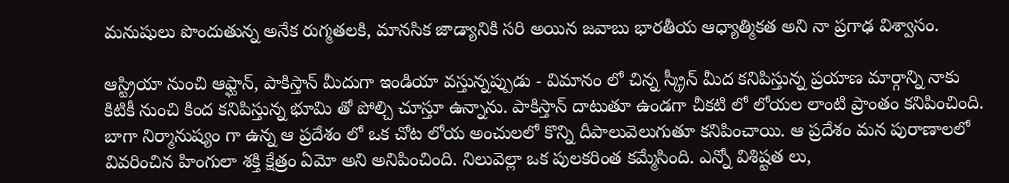మనుషులు పొందుతున్న అనేక రుగ్మతలకి, మానసిక జాడ్యానికి సరి అయిన జవాబు భారతీయ ఆధ్యాత్మికత అని నా ప్రగాఢ విశ్వాసం.

ఆస్ట్రియా నుంచి ఆఫ్ఘాన్, పాకిస్తాన్ మీదుగా ఇండియా వస్తున్నప్పుడు - విమానం లో చిన్న స్క్రీన్ మీద కనిపిస్తున్న ప్రయాణ మార్గాన్ని నాకు కిటికీ నుంచి కింద కనిపిస్తున్న భూమి తో పోల్చి చూస్తూ ఉన్నాను. పాకిస్తాన్ దాటుతూ ఉండగా చీకటి లో లోయల లాంటి ప్రాంతం కనిపించింది. బాగా నిర్మానుష్యం గా ఉన్న ఆ ప్రదేశం లో ఒక చోట లోయ అంచులలో కొన్ని దీపాలువెలుగుతూ కనిపించాయి. ఆ ప్రదేశం మన పురాణాలలో వివరించిన హింగులా శక్తి క్షేత్రం ఏమో అని అనిపించింది. నిలువెల్లా ఒక పులకరింత కమ్మేసింది. ఎన్నో విశిష్టత లు,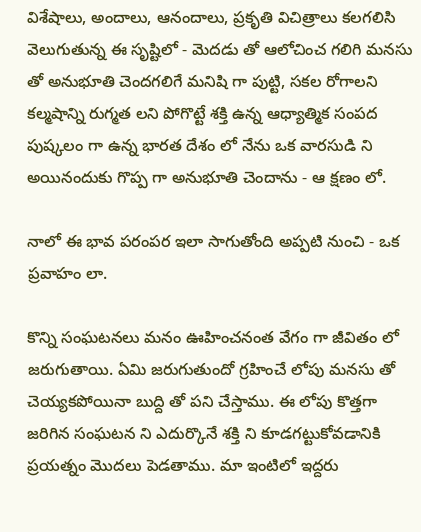విశేషాలు, అందాలు, ఆనందాలు, ప్రకృతి విచిత్రాలు కలగలిసి వెలుగుతున్న ఈ సృష్టిలో - మెదడు తో ఆలోచించ గలిగి మనసు తో అనుభూతి చెందగలిగే మనిషి గా పుట్టి, సకల రోగాలని కల్మషాన్ని రుగ్మత లని పోగొట్టే శక్తి ఉన్న ఆధ్యాత్మిక సంపద పుష్కలం గా ఉన్న భారత దేశం లో నేను ఒక వారసుడి ని అయినందుకు గొప్ప గా అనుభూతి చెందాను - ఆ క్షణం లో.

నాలో ఈ భావ పరంపర ఇలా సాగుతోంది అప్పటి నుంచి - ఒక ప్రవాహం లా.

కొన్ని సంఘటనలు మనం ఊహించనంత వేగం గా జీవితం లో జరుగుతాయి. ఏమి జరుగుతుందో గ్రహించే లోపు మనసు తో చెయ్యకపోయినా బుద్ది తో పని చేస్తాము. ఈ లోపు కొత్తగా జరిగిన సంఘటన ని ఎదుర్కొనే శక్తి ని కూడగట్టుకోవడానికి ప్రయత్నం మొదలు పెడతాము. మా ఇంటిలో ఇద్దరు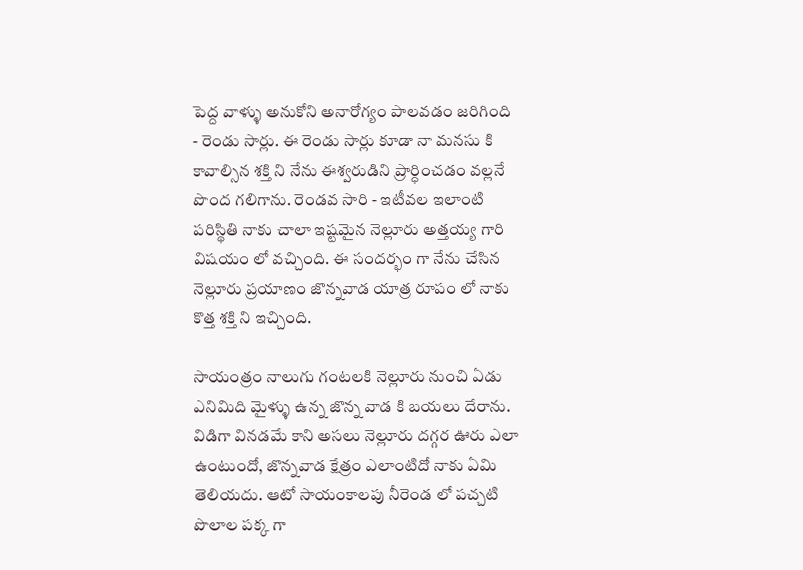పెద్ద వాళ్ళు అనుకోని అనారోగ్యం పాలవడం జరిగింది - రెండు సార్లు. ఈ రెండు సార్లు కూడా నా మనసు కి కావాల్సిన శక్తి ని నేను ఈశ్వరుడిని ప్రార్ధించడం వల్లనే పొంద గలిగాను. రెండవ సారి - ఇటీవల ఇలాంటి పరిస్థితి నాకు చాలా ఇష్టమైన నెల్లూరు అత్తయ్య గారి విషయం లో వచ్చింది. ఈ సందర్భం గా నేను చేసిన నెల్లూరు ప్రయాణం జొన్నవాడ యాత్ర రూపం లో నాకు కొత్త శక్తి ని ఇచ్చింది.

సాయంత్రం నాలుగు గంటలకి నెల్లూరు నుంచి ఏడు ఎనిమిది మైళ్ళు ఉన్న జొన్న వాడ కి బయలు దేరాను. విడిగా వినడమే కాని అసలు నెల్లూరు దగ్గర ఊరు ఎలా ఉంటుందో, జొన్నవాడ క్షేత్రం ఎలాంటిదో నాకు ఏమి తెలియదు. ఆటో సాయంకాలపు నీరెండ లో పచ్చటి పొలాల పక్క గా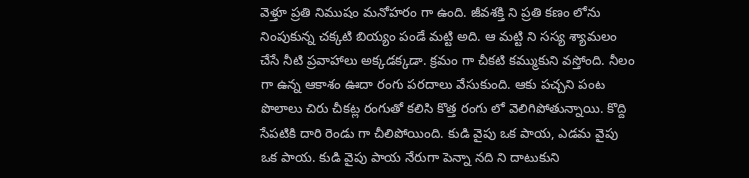వెళ్తూ ప్రతి నిముషం మనోహరం గా ఉంది. జీవశక్తి ని ప్రతి కణం లోను నింపుకున్న చక్కటి బియ్యం పండే మట్టి అది. ఆ మట్టి ని సస్య శ్యామలం చేసే నీటి ప్రవాహాలు అక్కడక్కడా. క్రమం గా చీకటి కమ్ముకుని వస్తోంది. నీలం గా ఉన్న ఆకాశం ఊదా రంగు పరదాలు వేసుకుంది. ఆకు పచ్చని పంట పొలాలు చిరు చీకట్ల రంగుతో కలిసి కొత్త రంగు లో వెలిగిపోతున్నాయి. కొద్ది సేపటికి దారి రెండు గా చీలిపోయింది. కుడి వైపు ఒక పాయ, ఎడమ వైపు ఒక పాయ. కుడి వైపు పాయ నేరుగా పెన్నా నది ని దాటుకుని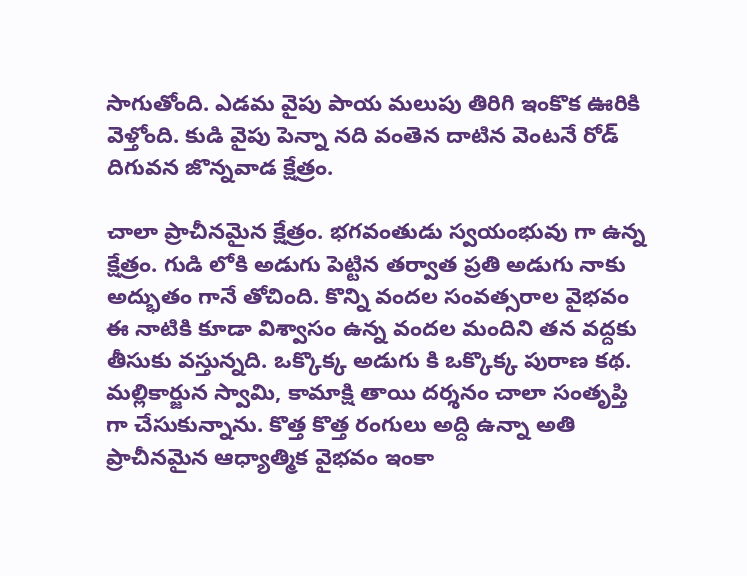సాగుతోంది. ఎడమ వైపు పాయ మలుపు తిరిగి ఇంకొక ఊరికి వెళ్తోంది. కుడి వైపు పెన్నా నది వంతెన దాటిన వెంటనే రోడ్ దిగువన జొన్నవాడ క్షేత్రం.

చాలా ప్రాచీనమైన క్షేత్రం. భగవంతుడు స్వయంభువు గా ఉన్న క్షేత్రం. గుడి లోకి అడుగు పెట్టిన తర్వాత ప్రతి అడుగు నాకు అద్భుతం గానే తోచింది. కొన్ని వందల సంవత్సరాల వైభవం ఈ నాటికి కూడా విశ్వాసం ఉన్న వందల మందిని తన వద్దకు తీసుకు వస్తున్నది. ఒక్కొక్క అడుగు కి ఒక్కొక్క పురాణ కథ. మల్లికార్జున స్వామి, కామాక్షి తాయి దర్శనం చాలా సంతృప్తి గా చేసుకున్నాను. కొత్త కొత్త రంగులు అద్ది ఉన్నా అతి ప్రాచీనమైన ఆధ్యాత్మిక వైభవం ఇంకా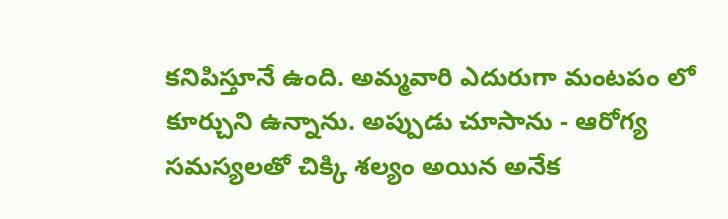కనిపిస్తూనే ఉంది. అమ్మవారి ఎదురుగా మంటపం లో కూర్చుని ఉన్నాను. అప్పుడు చూసాను - ఆరోగ్య సమస్యలతో చిక్కి శల్యం అయిన అనేక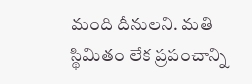మంది దీనులని. మతి స్థిమితం లేక ప్రపంచాన్ని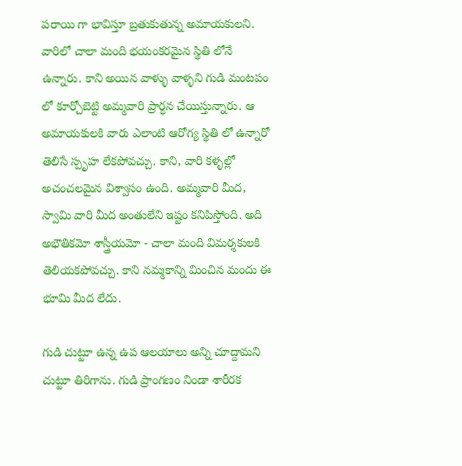పరాయి గా భావిస్తూ బ్రతుకుతున్న అమాయకులని. వారిలో చాలా మంది భయంకరమైన స్థితి లోనే ఉన్నారు. కాని అయిన వాళ్ళు వాళ్ళని గుడి మంటపం లో కూర్చోబెట్టి అమ్మవారి ప్రార్ధన చేయిస్తున్నారు. ఆ అమాయకులకి వారు ఎలాంటి ఆరోగ్య స్థితి లో ఉన్నారో తెలిసే స్పృహ లేకపోవచ్చు. కాని, వారి కళ్ళల్లో అచంచలమైన విశ్వాసం ఉంది. అమ్మవారి మీద, స్వామి వారి మీద అంతులేని ఇష్టం కనిపిస్తోంది. అది అభౌతికమో శాస్త్రీయమో - చాలా మంది విమర్శకులకి తెలియకపోవచ్చు. కాని నమ్మకాన్ని మించిన మందు ఈ భూమి మీద లేదు.

గుడి చుట్టూ ఉన్న ఉప ఆలయాలు అన్ని చూద్దామని చుట్టూ తిరిగాను. గుడి ప్రాంగణం నిండా శారీరక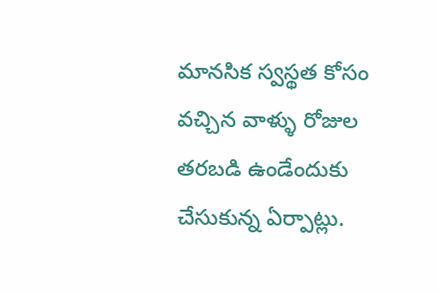మానసిక స్వస్థత కోసం వచ్చిన వాళ్ళు రోజుల తరబడి ఉండేందుకు చేసుకున్న ఏర్పాట్లు.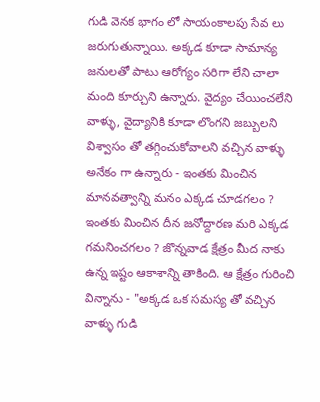గుడి వెనక భాగం లో సాయంకాలపు సేవ లు జరుగుతున్నాయి. అక్కడ కూడా సామాన్య జనులతో పాటు ఆరోగ్యం సరిగా లేని చాలా మంది కూర్చుని ఉన్నారు. వైద్యం చేయించలేని వాళ్ళు, వైద్యానికి కూడా లొంగని జబ్బులని విశ్వాసం తో తగ్గించుకోవాలని వచ్చిన వాళ్ళు అనేకం గా ఉన్నారు - ఇంతకు మించిన మానవత్వాన్ని మనం ఎక్కడ చూడగలం ? ఇంతకు మించిన దీన జనోద్దారణ మరి ఎక్కడ గమనించగలం ? జొన్నవాడ క్షేత్రం మీద నాకు ఉన్న ఇష్టం ఆకాశాన్ని తాకింది. ఆ క్షేత్రం గురించి విన్నాను - "అక్కడ ఒక సమస్య తో వచ్చిన వాళ్ళు గుడి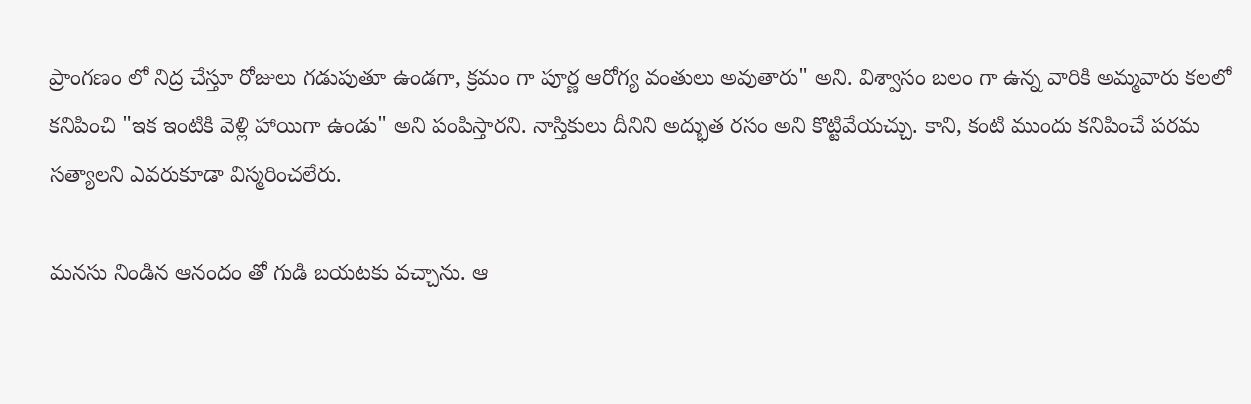ప్రాంగణం లో నిద్ర చేస్తూ రోజులు గడుపుతూ ఉండగా, క్రమం గా పూర్ణ ఆరోగ్య వంతులు అవుతారు" అని. విశ్వాసం బలం గా ఉన్న వారికి అమ్మవారు కలలో కనిపించి "ఇక ఇంటికి వెళ్లి హాయిగా ఉండు" అని పంపిస్తారని. నాస్తికులు దీనిని అద్భుత రసం అని కొట్టివేయచ్చు. కాని, కంటి ముందు కనిపించే పరమ సత్యాలని ఎవరుకూడా విస్మరించలేరు.

మనసు నిండిన ఆనందం తో గుడి బయటకు వచ్చాను. ఆ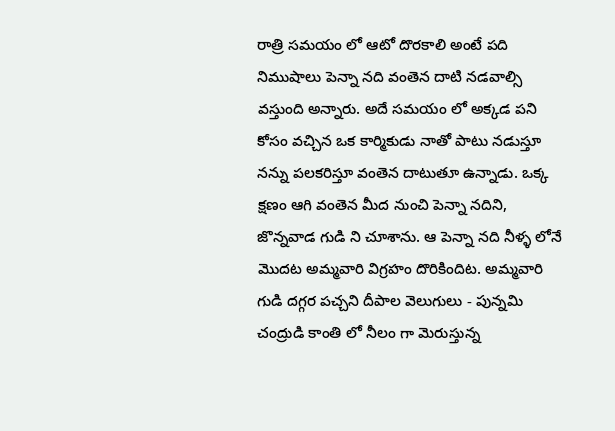రాత్రి సమయం లో ఆటో దొరకాలి అంటే పది నిముషాలు పెన్నా నది వంతెన దాటి నడవాల్సి వస్తుంది అన్నారు. అదే సమయం లో అక్కడ పని కోసం వచ్చిన ఒక కార్మికుడు నాతో పాటు నడుస్తూ నన్ను పలకరిస్తూ వంతెన దాటుతూ ఉన్నాడు. ఒక్క క్షణం ఆగి వంతెన మీద నుంచి పెన్నా నదిని, జొన్నవాడ గుడి ని చూశాను. ఆ పెన్నా నది నీళ్ళ లోనే మొదట అమ్మవారి విగ్రహం దొరికిందిట. అమ్మవారి గుడి దగ్గర పచ్చని దీపాల వెలుగులు - పున్నమి చంద్రుడి కాంతి లో నీలం గా మెరుస్తున్న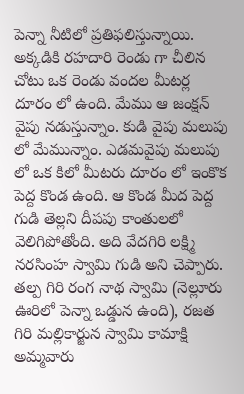పెన్నా నీటిలో ప్రతిఫలిస్తున్నాయి. అక్కడికి రహదారి రెండు గా చీలిన చోటు ఒక రెండు వందల మీటర్ల దూరం లో ఉంది. మేము ఆ జంక్షన్ వైపు నడుస్తున్నాం. కుడి వైపు మలుపు లో మేమున్నాం. ఎడమవైపు మలుపు లో ఒక కిలో మీటరు దూరం లో ఇంకొక పెద్ద కొండ ఉంది. ఆ కొండ మీద పెద్ద గుడి తెల్లని దీపపు కాంతులలో వెలిగిపోతోంది. అది వేదగిరి లక్ష్మి నరసింహ స్వామి గుడి అని చెప్పారు. తల్ప గిరి రంగ నాథ స్వామి (నెల్లూరు ఊరిలో పెన్నా ఒడ్డున ఉంది), రజత గిరి మల్లికార్జున స్వామి కామాక్షి అమ్మవారు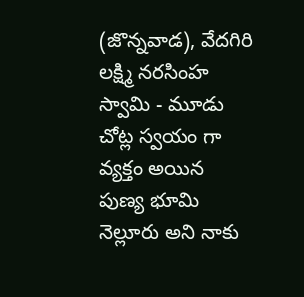(జొన్నవాడ), వేదగిరి లక్ష్మి నరసింహ స్వామి - మూడు చోట్ల స్వయం గా వ్యక్తం అయిన పుణ్య భూమి నెల్లూరు అని నాకు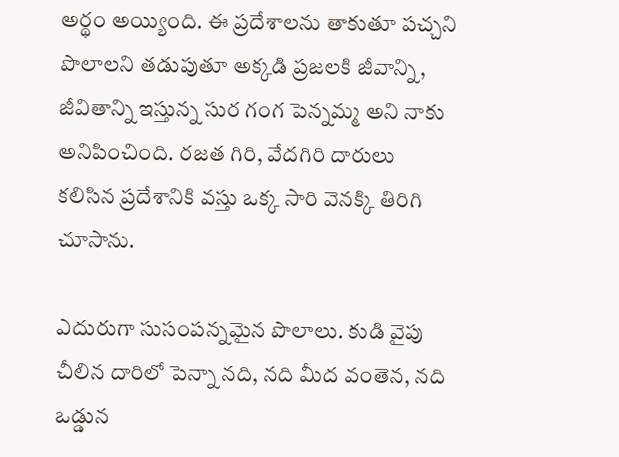అర్థం అయ్యింది. ఈ ప్రదేశాలను తాకుతూ పచ్చని పొలాలని తడుపుతూ అక్కడి ప్రజలకి జీవాన్ని, జీవితాన్ని ఇస్తున్న సుర గంగ పెన్నమ్మ అని నాకు అనిపించింది. రజత గిరి, వేదగిరి దారులు కలిసిన ప్రదేశానికి వస్తు ఒక్క సారి వెనక్కి తిరిగి చూసాను.

ఎదురుగా సుసంపన్నమైన పొలాలు. కుడి వైపు చీలిన దారిలో పెన్నా నది, నది మీద వంతెన, నది ఒడ్డున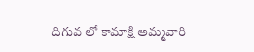దిగువ లో కామాక్షి అమ్మవారి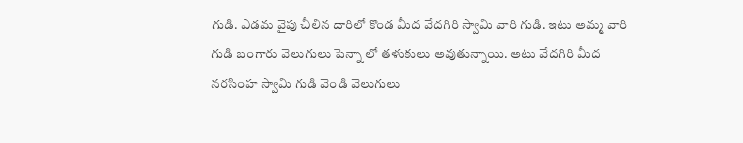గుడి. ఎడమ వైపు చీలిన దారిలో కొండ మీద వేదగిరి స్వామి వారి గుడి. ఇటు అమ్మ వారి గుడి బంగారు వెలుగులు పెన్నా లో తళుకులు అవుతున్నాయి. అటు వేదగిరి మీద నరసింహ స్వామి గుడి వెండి వెలుగులు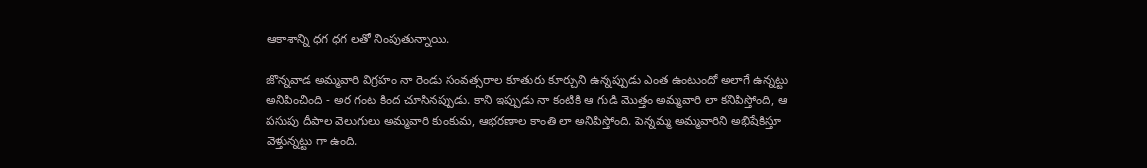ఆకాశాన్ని ధగ ధగ లతో నింపుతున్నాయి.

జొన్నవాడ అమ్మవారి విగ్రహం నా రెండు సంవత్సరాల కూతురు కూర్చుని ఉన్నప్పుడు ఎంత ఉంటుందో అలాగే ఉన్నట్టు అనిపించింది - అర గంట కింద చూసినప్పుడు. కాని ఇప్పుడు నా కంటికి ఆ గుడి మొత్తం అమ్మవారి లా కనిపిస్తోంది, ఆ పసుపు దీపాల వెలుగులు అమ్మవారి కుంకుమ, ఆభరణాల కాంతి లా అనిపిస్తోంది. పెన్నమ్మ అమ్మవారిని అభిషేకిస్తూ వెళ్తున్నట్టు గా ఉంది.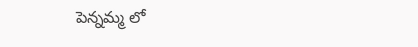పెన్నమ్మ లో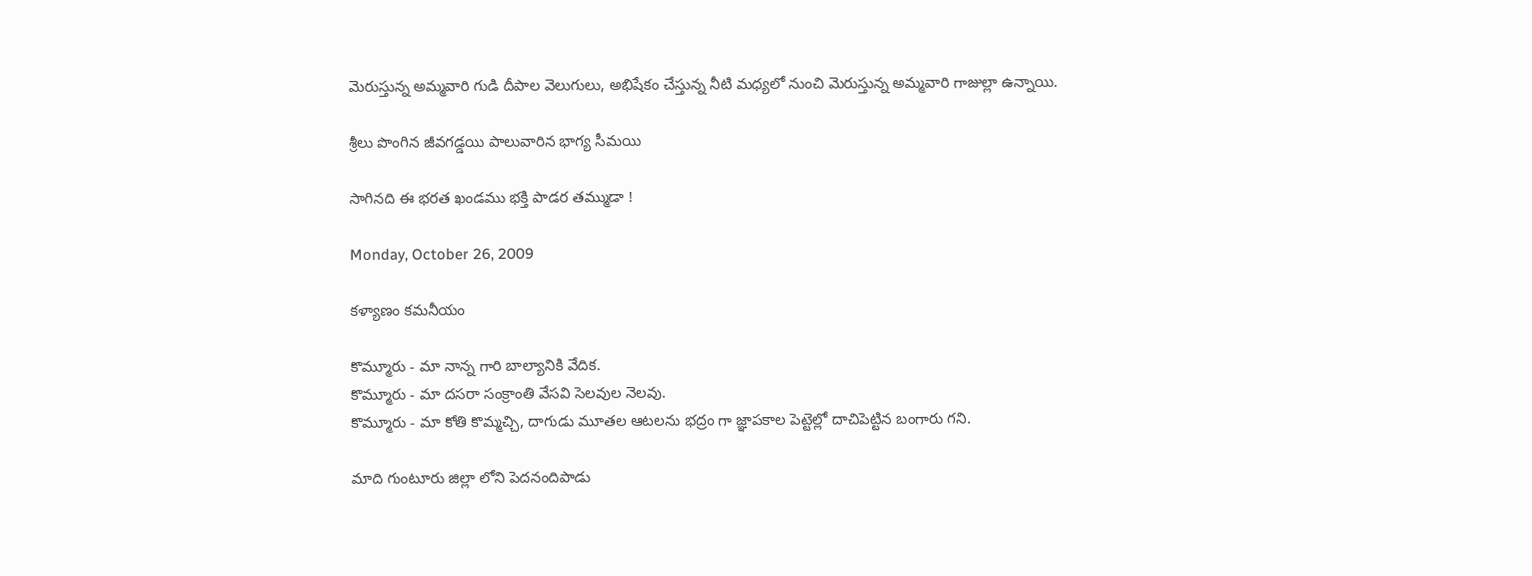మెరుస్తున్న అమ్మవారి గుడి దీపాల వెలుగులు, అభిషేకం చేస్తున్న నీటి మధ్యలో నుంచి మెరుస్తున్న అమ్మవారి గాజుల్లా ఉన్నాయి.

శ్రీలు పొంగిన జీవగడ్డయి పాలువారిన భాగ్య సీమయి

సాగినది ఈ భరత ఖండము భక్తి పాడర తమ్ముడా !

Monday, October 26, 2009

కళ్యాణం కమనీయం

కొమ్మూరు - మా నాన్న గారి బాల్యానికి వేదిక.
కొమ్మూరు - మా దసరా సంక్రాంతి వేసవి సెలవుల నెలవు.
కొమ్మూరు - మా కోతి కొమ్మచ్చి, దాగుడు మూతల ఆటలను భద్రం గా జ్ఞాపకాల పెట్టెల్లో దాచిపెట్టిన బంగారు గని.

మాది గుంటూరు జిల్లా లోని పెదనందిపాడు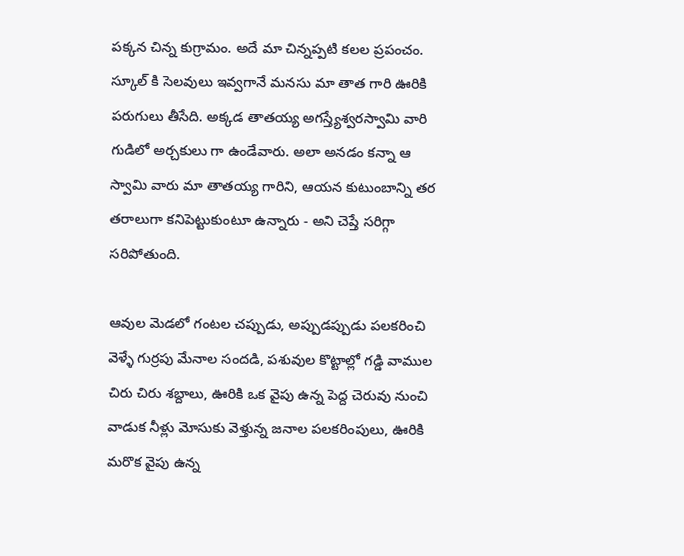పక్కన చిన్న కుగ్రామం. అదే మా చిన్నప్పటి కలల ప్రపంచం. స్కూల్ కి సెలవులు ఇవ్వగానే మనసు మా తాత గారి ఊరికి పరుగులు తీసేది. అక్కడ తాతయ్య అగస్త్యేశ్వరస్వామి వారి గుడిలో అర్చకులు గా ఉండేవారు. అలా అనడం కన్నా ఆ స్వామి వారు మా తాతయ్య గారిని, ఆయన కుటుంబాన్ని తర తరాలుగా కనిపెట్టుకుంటూ ఉన్నారు - అని చెప్తే సరిగ్గా సరిపోతుంది.

ఆవుల మెడలో గంటల చప్పుడు, అప్పుడప్పుడు పలకరించి వెళ్ళే గుర్రపు మేనాల సందడి, పశువుల కొట్టాల్లో గడ్డి వాముల చిరు చిరు శబ్దాలు, ఊరికి ఒక వైపు ఉన్న పెద్ద చెరువు నుంచి వాడుక నీళ్లు మోసుకు వెళ్తున్న జనాల పలకరింపులు, ఊరికి మరొక వైపు ఉన్న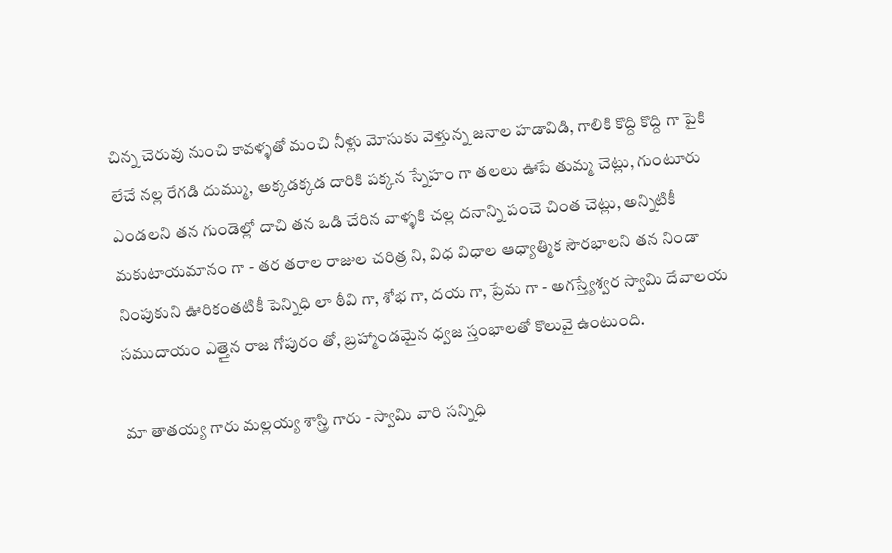చిన్న చెరువు నుంచి కావళ్ళతో మంచి నీళ్లు మోసుకు వెళ్తున్న జనాల హడావిడి, గాలికి కొద్ది కొద్ది గా పైకి లేచే నల్ల రేగడి దుమ్ము, అక్కడక్కడ దారికి పక్కన స్నేహం గా తలలు ఊపే తుమ్మ చెట్లు, గుంటూరు ఎండలని తన గుండెల్లో దాచి తన ఒడి చేరిన వాళ్ళకి చల్ల దనాన్ని పంచె చింత చెట్లు, అన్నిటికీ మకుటాయమానం గా - తర తరాల రాజుల చరిత్ర ని, విధ విధాల ఆధ్యాత్మిక సౌరభాలని తన నిండా నింపుకుని ఊరికంతటికీ పెన్నిధి లా ఠీవి గా, శోభ గా, దయ గా, ప్రేమ గా - అగస్త్యేశ్వర స్వామి దేవాలయ సముదాయం ఎత్తైన రాజ గోపురం తో, బ్రహ్మాండమైన ధ్వజ స్తంభాలతో కొలువై ఉంటుంది.

మా తాతయ్య గారు మల్లయ్య శాస్త్రి గారు - స్వామి వారి సన్నిధి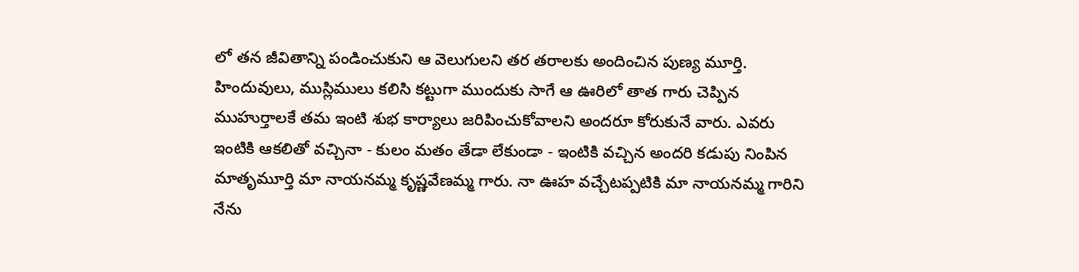లో తన జీవితాన్ని పండించుకుని ఆ వెలుగులని తర తరాలకు అందించిన పుణ్య మూర్తి. హిందువులు, ముస్లిములు కలిసి కట్టుగా ముందుకు సాగే ఆ ఊరిలో తాత గారు చెప్పిన ముహుర్తాలకే తమ ఇంటి శుభ కార్యాలు జరిపించుకోవాలని అందరూ కోరుకునే వారు. ఎవరు ఇంటికి ఆకలితో వచ్చినా - కులం మతం తేడా లేకుండా - ఇంటికి వచ్చిన అందరి కడుపు నింపిన మాతృమూర్తి మా నాయనమ్మ కృష్ణవేణమ్మ గారు. నా ఊహ వచ్చేటప్పటికి మా నాయనమ్మ గారిని నేను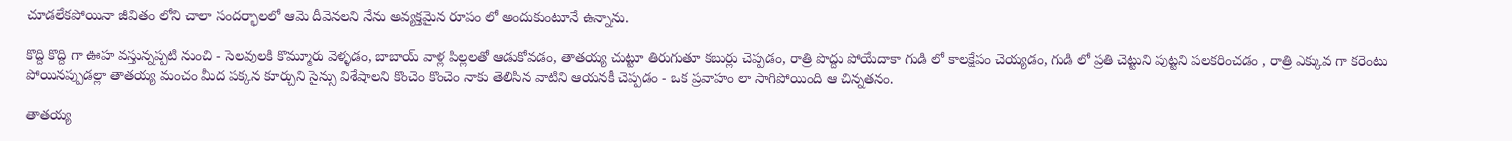చూడలేకపోయినా జీవితం లోని చాలా సందర్భాలలో ఆమె దీవెనలని నేను అవ్యక్తమైన రూపం లో అందుకుంటూనే ఉన్నాను.

కొద్ది కొద్ది గా ఊహ వస్తున్నప్పటి నుంచి - సెలవులకి కొమ్మూరు వెళ్ళడం, బాబాయ్ వాళ్ల పిల్లలతో ఆడుకోవడం, తాతయ్య చుట్టూ తిరుగుతూ కబుర్లు చెప్పడం, రాత్రి పొద్దు పోయేదాకా గుడి లో కాలక్షేపం చెయ్యడం, గుడి లో ప్రతి చెట్టుని పుట్టని పలకరించడం , రాత్రి ఎక్కువ గా కరెంటు పోయినప్పుడల్లా తాతయ్య మంచం మీద పక్కన కూర్చుని సైన్సు విశేషాలని కొంచెం కొంచెం నాకు తెలిసిన వాటిని ఆయనకీ చెప్పడం - ఒక ప్రవాహం లా సాగిపోయింది ఆ చిన్నతనం.

తాతయ్య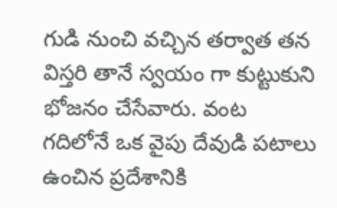గుడి నుంచి వచ్చిన తర్వాత తన విస్తరి తానే స్వయం గా కుట్టుకుని భోజనం చేసేవారు. వంట గదిలోనే ఒక వైపు దేవుడి పటాలు ఉంచిన ప్రదేశానికి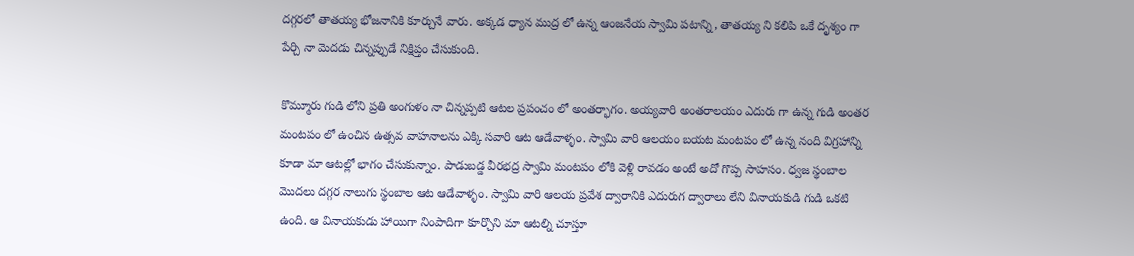దగ్గరలో తాతయ్య భోజనానికి కూర్చునే వారు. అక్కడ ధ్యాన ముద్ర లో ఉన్న ఆంజనేయ స్వామి పటాన్ని, తాతయ్య ని కలిపి ఒకే దృశ్యం గా పేర్చి నా మెదడు చిన్నప్పుడే నిక్షిప్తం చేసుకుంది.

కొమ్మూరు గుడి లోని ప్రతి అంగుళం నా చిన్నప్పటి ఆటల ప్రపంచం లో అంతర్భాగం. అయ్యవారి అంతరాలయం ఎదురు గా ఉన్న గుడి అంతర మంటపం లో ఉంచిన ఉత్సవ వాహనాలను ఎక్కి సవారి ఆట ఆడేవాళ్ళం. స్వామి వారి ఆలయం బయట మంటపం లో ఉన్న నంది విగ్రహాన్ని కూడా మా ఆటల్లో భాగం చేసుకున్నాం. పాడుబడ్డ వీరభద్ర స్వామి మంటపం లోకి వెళ్లి రావడం అంటే అదో గొప్ప సాహసం. ధ్వజ స్థంబాల మొదలు దగ్గర నాలుగు స్థంబాల ఆట ఆడేవాళ్ళం. స్వామి వారి ఆలయ ప్రవేశ ద్వారానికి ఎదురుగ ద్వారాలు లేని వినాయకుడి గుడి ఒకటి ఉంది. ఆ వినాయకుడు హాయిగా నింపాదిగా కూర్చొని మా ఆటల్ని చూస్తూ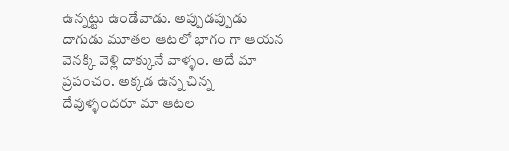ఉన్నట్టు ఉండేవాడు. అప్పుడప్పుడు దాగుడు మూతల ఆటలో భాగం గా ఆయన వెనక్కి వెళ్లి దాక్కునే వాళ్ళం. అదే మా ప్రపంచం. అక్కడ ఉన్న చిన్న దేవుళ్ళందరూ మా ఆటల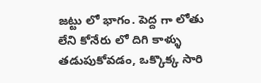జట్టు లో భాగం. పెద్ద గా లోతు లేని కోనేరు లో దిగి కాళ్ళు తడుపుకోవడం, ఒక్కొక్క సారి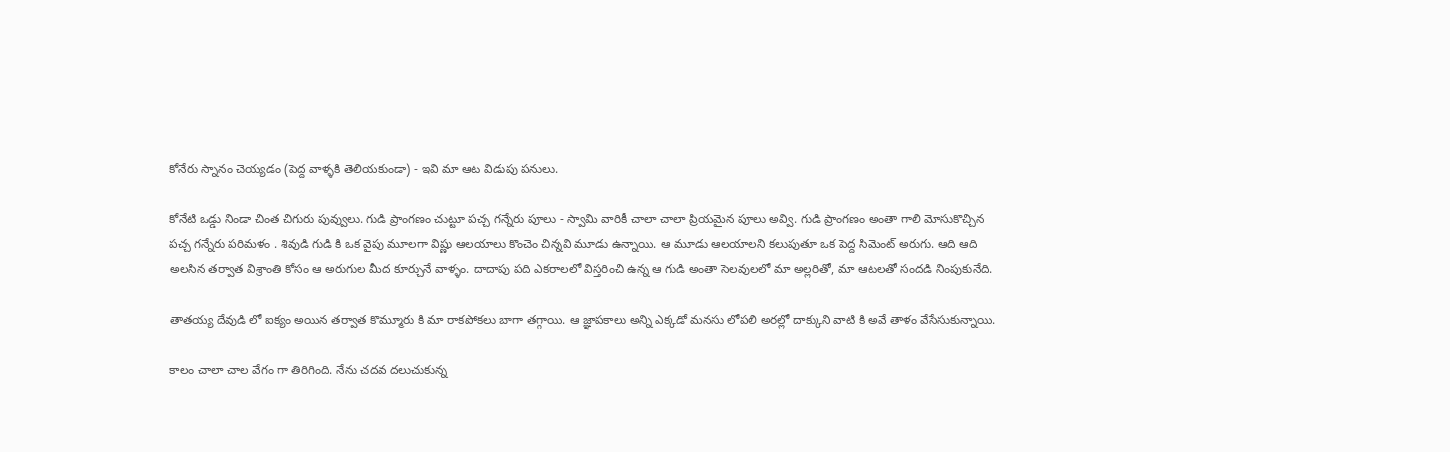కోనేరు స్నానం చెయ్యడం (పెద్ద వాళ్ళకి తెలియకుండా) - ఇవి మా ఆట విడుపు పనులు.

కోనేటి ఒడ్డు నిండా చింత చిగురు పువ్వులు. గుడి ప్రాంగణం చుట్టూ పచ్చ గన్నేరు పూలు - స్వామి వారికీ చాలా చాలా ప్రియమైన పూలు అవ్వి. గుడి ప్రాంగణం అంతా గాలి మోసుకొచ్చిన పచ్చ గన్నేరు పరిమళం . శివుడి గుడి కి ఒక వైపు మూలగా విష్ణు ఆలయాలు కొంచెం చిన్నవి మూడు ఉన్నాయి. ఆ మూడు ఆలయాలని కలుపుతూ ఒక పెద్ద సిమెంట్ అరుగు. ఆది ఆది అలసిన తర్వాత విశ్రాంతి కోసం ఆ అరుగుల మీద కూర్చునే వాళ్ళం. దాదాపు పది ఎకరాలలో విస్తరించి ఉన్న ఆ గుడి అంతా సెలవులలో మా అల్లరితో, మా ఆటలతో సందడి నింపుకునేది.

తాతయ్య దేవుడి లో ఐక్యం అయిన తర్వాత కొమ్మూరు కి మా రాకపోకలు బాగా తగ్గాయి. ఆ జ్ఞాపకాలు అన్ని ఎక్కడో మనసు లోపలి అరల్లో దాక్కుని వాటి కి అవే తాళం వేసేసుకున్నాయి.

కాలం చాలా చాల వేగం గా తిరిగింది. నేను చదవ దలుచుకున్న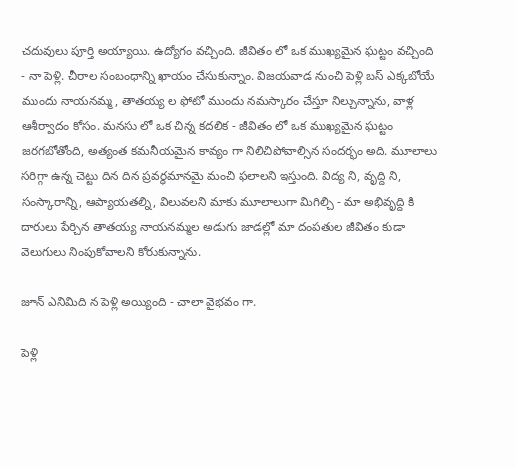చదువులు పూర్తి అయ్యాయి. ఉద్యోగం వచ్చింది. జీవితం లో ఒక ముఖ్యమైన ఘట్టం వచ్చింది - నా పెళ్లి. చీరాల సంబంధాన్ని ఖాయం చేసుకున్నాం. విజయవాడ నుంచి పెళ్లి బస్ ఎక్కబోయే ముందు నాయనమ్మ, తాతయ్య ల ఫోటో ముందు నమస్కారం చేస్తూ నిల్చున్నాను, వాళ్ల ఆశీర్వాదం కోసం. మనసు లో ఒక చిన్న కదలిక - జీవితం లో ఒక ముఖ్యమైన ఘట్టం జరగబోతోంది, అత్యంత కమనీయమైన కావ్యం గా నిలిచిపోవాల్సిన సందర్భం అది. మూలాలు సరిగ్గా ఉన్న చెట్టు దిన దిన ప్రవర్ధమానమై మంచి ఫలాలని ఇస్తుంది. విద్య ని, వృద్ది ని, సంస్కారాన్ని, ఆప్యాయతల్ని, విలువలని మాకు మూలాలుగా మిగిల్చి - మా అభివృద్ది కి దారులు పేర్చిన తాతయ్య నాయనమ్మల అడుగు జాడల్లో మా దంపతుల జీవితం కుడా వెలుగులు నింపుకోవాలని కోరుకున్నాను.

జూన్ ఎనిమిది న పెళ్లి అయ్యింది - చాలా వైభవం గా.

పెళ్లి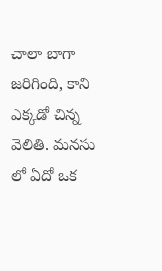చాలా బాగా జరిగింది, కాని ఎక్కడో చిన్న వెలితి. మనసు లో ఏదో ఒక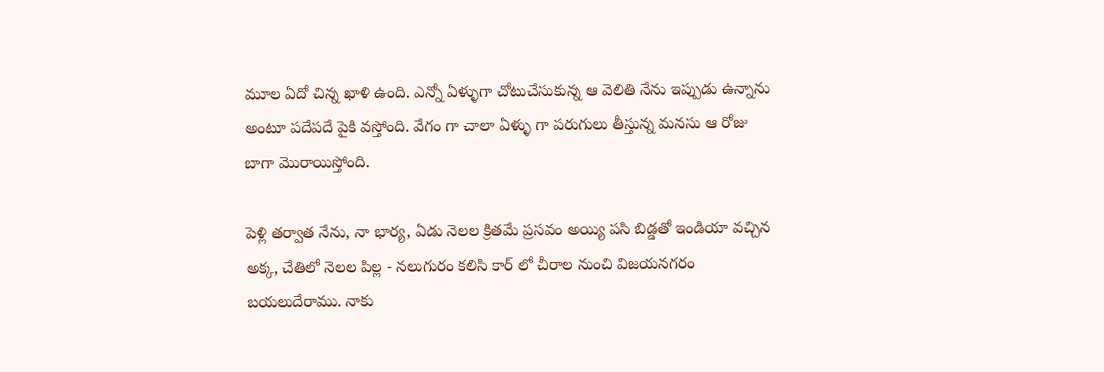మూల ఏదో చిన్న ఖాళి ఉంది. ఎన్నో ఏళ్ళుగా చోటుచేసుకున్న ఆ వెలితి నేను ఇప్పుడు ఉన్నాను అంటూ పదేపదే పైకి వస్తోంది. వేగం గా చాలా ఏళ్ళు గా పరుగులు తీస్తున్న మనసు ఆ రోజు బాగా మొరాయిస్తోంది.

పెళ్లి తర్వాత నేను, నా భార్య, ఏడు నెలల క్రితమే ప్రసవం అయ్యి పసి బిడ్డతో ఇండియా వచ్చిన అక్క, చేతిలో నెలల పిల్ల - నలుగురం కలిసి కార్ లో చీరాల నుంచి విజయనగరం బయలుదేరాము. నాకు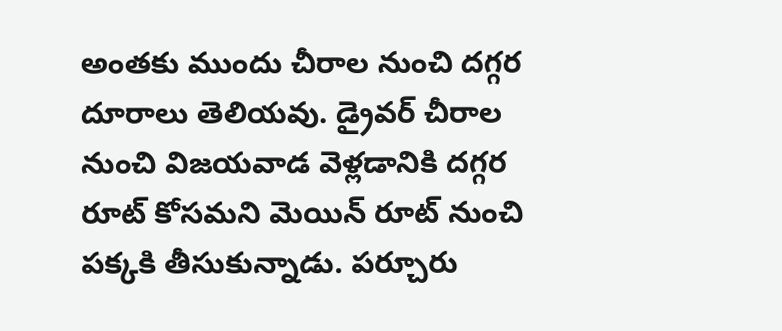అంతకు ముందు చీరాల నుంచి దగ్గర దూరాలు తెలియవు. డ్రైవర్ చీరాల నుంచి విజయవాడ వెళ్లడానికి దగ్గర రూట్ కోసమని మెయిన్ రూట్ నుంచి పక్కకి తీసుకున్నాడు. పర్చూరు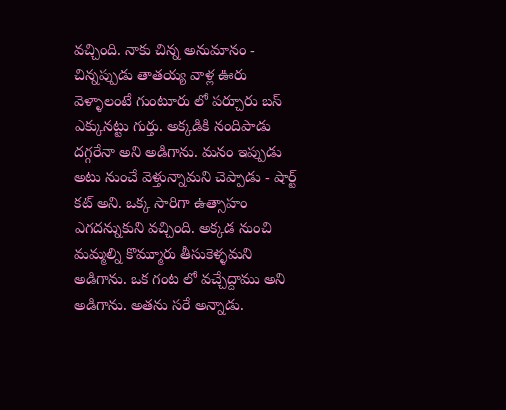వచ్చింది. నాకు చిన్న అనుమానం - చిన్నప్పుడు తాతయ్య వాళ్ల ఊరు వెళ్ళాలంటే గుంటూరు లో పర్చూరు బస్ ఎక్కునట్టు గుర్తు. అక్కడికి నందిపాడు దగ్గరేనా అని అడిగాను. మనం ఇప్పుడు అటు నుంచే వెళ్తున్నామని చెప్పాడు - షార్ట్ కట్ అని. ఒక్క సారిగా ఉత్సాహం ఎగదన్నుకుని వచ్చింది. అక్కడ నుంచి మమ్మల్ని కొమ్మూరు తీసుకెళ్ళమని అడిగాను. ఒక గంట లో వచ్చేద్దాము అని అడిగాను. అతను సరే అన్నాడు.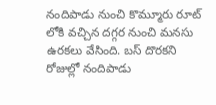నందిపాడు నుంచి కొమ్మూరు రూట్ లోకి వచ్చిన దగ్గర నుంచి మనసు ఉరకలు వేసింది. బస్ దొరకని రోజుల్లో నందిపాడు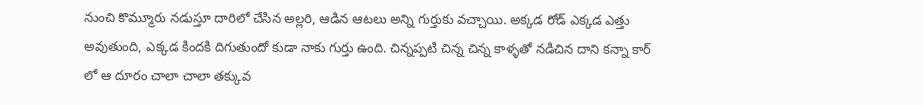నుంచి కొమ్మూరు నడుస్తూ దారిలో చేసిన అల్లరి, ఆడిన ఆటలు అన్ని గుర్తుకు వచ్చాయి. అక్కడ రోడ్ ఎక్కడ ఎత్తు అవుతుంది, ఎక్కడ కిందకి దిగుతుందో కుడా నాకు గుర్తు ఉంది. చిన్నప్పటి చిన్న చిన్న కాళ్ళతో నడిచిన దాని కన్నా కార్ లో ఆ దూరం చాలా చాలా తక్కువ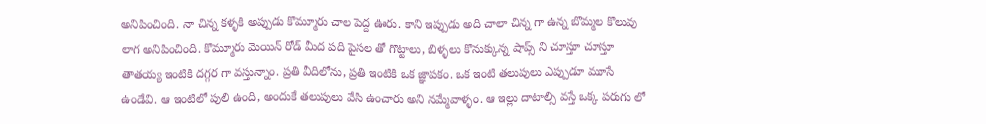అనిపించింది. నా చిన్న కళ్ళకి అప్పుడు కొమ్మూరు చాల పెద్ద ఊరు. కాని ఇప్పుడు అది చాలా చిన్న గా ఉన్న బొమ్మల కొలువు లాగ అనిపించింది. కొమ్మూరు మెయిన్ రోడ్ మీద పది పైసల తో గొట్టాలు, బిళ్ళలు కొనుక్కున్న షాప్స్ ని చూస్తూ చూస్తూ తాతయ్య ఇంటికి దగ్గర గా వస్తున్నాం. ప్రతి వీదిలోను, ప్రతి ఇంటికి ఒక జ్ఞాపకం. ఒక ఇంటి తలుపులు ఎప్పుడూ మూసే ఉండేవి. ఆ ఇంటిలో పులి ఉంది, అందుకే తలుపులు వేసి ఉంచారు అని నమ్మేవాళ్ళం. ఆ ఇల్లు దాటాల్సి వస్తే ఒక్క పరుగు లో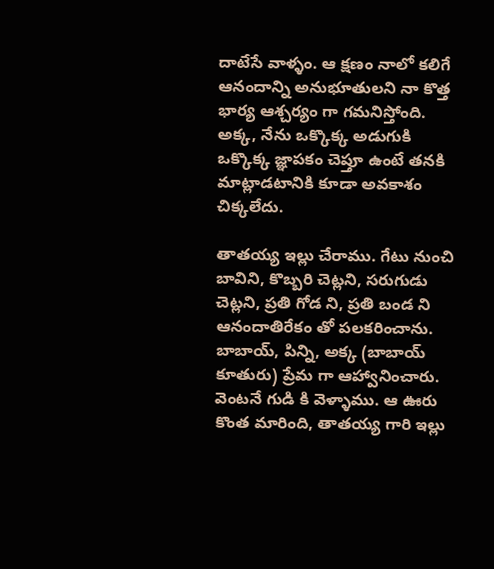దాటేసే వాళ్ళం. ఆ క్షణం నాలో కలిగే ఆనందాన్ని అనుభూతులని నా కొత్త భార్య ఆశ్చర్యం గా గమనిస్తోంది. అక్క, నేను ఒక్కొక్క అడుగుకి ఒక్కొక్క జ్ఞాపకం చెప్తూ ఉంటే తనకి మాట్లాడటానికి కూడా అవకాశం చిక్కలేదు.

తాతయ్య ఇల్లు చేరాము. గేటు నుంచి బావిని, కొబ్బరి చెట్లని, సరుగుడు చెట్లని, ప్రతి గోడ ని, ప్రతి బండ ని ఆనందాతిరేకం తో పలకరించాను. బాబాయ్, పిన్ని, అక్క (బాబాయ్ కూతురు) ప్రేమ గా ఆహ్వానించారు. వెంటనే గుడి కి వెళ్ళాము. ఆ ఊరు కొంత మారింది, తాతయ్య గారి ఇల్లు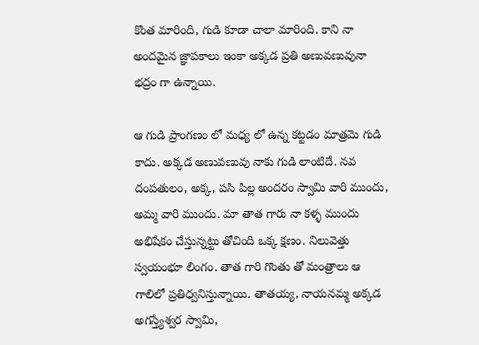కొంత మారింది, గుడి కూడా చాలా మారింది. కాని నా అందమైన జ్ఞాపకాలు ఇంకా అక్కడ ప్రతి అణువణువునా భద్రం గా ఉన్నాయి.

ఆ గుడి ప్రాంగణం లో మధ్య లో ఉన్న కట్టడం మాత్రమె గుడి కాదు. అక్కడ అణువణువు నాకు గుడి లాంటిదే. నవ దంపతులం, అక్క, పసి పిల్ల అందరం స్వామి వారి ముందు, అమ్మ వారి ముందు. మా తాత గారు నా కళ్ళ ముందు అభిషేకం చేస్తున్నట్టు తోచింది ఒక్క క్షణం. నిలువెత్తు స్వయంభూ లింగం. తాత గారి గొంతు తో మంత్రాలు ఆ గాలిలో ప్రతిధ్వనిస్తున్నాయి. తాతయ్య, నాయనమ్మ అక్కడ అగస్త్యేశ్వర స్వామి,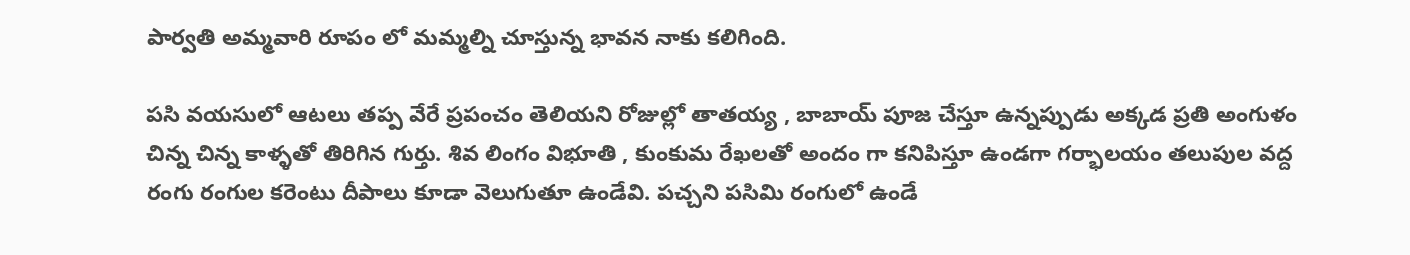పార్వతి అమ్మవారి రూపం లో మమ్మల్ని చూస్తున్న భావన నాకు కలిగింది.

పసి వయసులో ఆటలు తప్ప వేరే ప్రపంచం తెలియని రోజుల్లో తాతయ్య , బాబాయ్ పూజ చేస్తూ ఉన్నప్పుడు అక్కడ ప్రతి అంగుళం చిన్న చిన్న కాళ్ళతో తిరిగిన గుర్తు. శివ లింగం విభూతి , కుంకుమ రేఖలతో అందం గా కనిపిస్తూ ఉండగా గర్భాలయం తలుపుల వద్ద రంగు రంగుల కరెంటు దీపాలు కూడా వెలుగుతూ ఉండేవి. పచ్చని పసిమి రంగులో ఉండే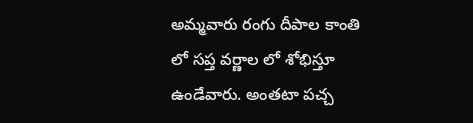అమ్మవారు రంగు దీపాల కాంతి లో సప్త వర్ణాల లో శోభిస్తూ ఉండేవారు. అంతటా పచ్చ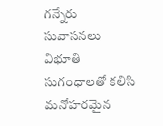గన్నేరు సువాసనలు విభూతి సుగంధాలతో కలిసి మనోహరమైన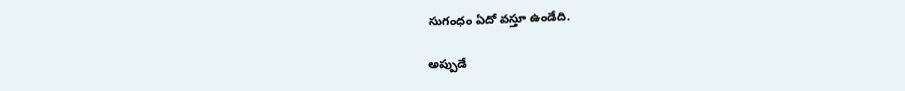సుగంధం ఏదో వస్తూ ఉండేది.

అప్పుడే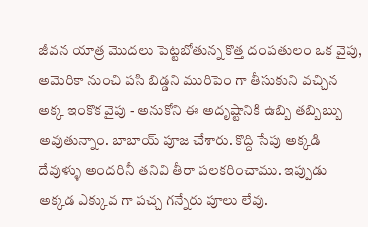జీవన యాత్ర మొదలు పెట్టబోతున్న కొత్త దంపతులం ఒక వైపు, అమెరికా నుంచి పసి బిడ్డని మురిపెం గా తీసుకుని వచ్చిన అక్క ఇంకొక వైపు - అనుకోని ఈ అదృష్టానికి ఉబ్బి తబ్బిబ్బు అవుతున్నాం. బాబాయ్ పూజ చేశారు. కొద్ది సేపు అక్కడి దేవుళ్ళు అందరినీ తనివి తీరా పలకరించాము. ఇప్పుడు అక్కడ ఎక్కువ గా పచ్చ గన్నేరు పూలు లేవు.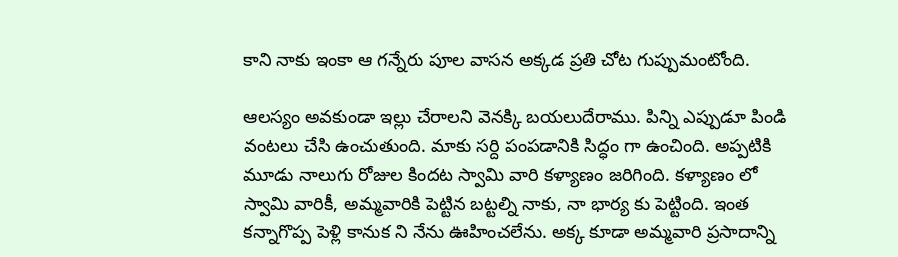కాని నాకు ఇంకా ఆ గన్నేరు పూల వాసన అక్కడ ప్రతి చోట గుప్పుమంటోంది.

ఆలస్యం అవకుండా ఇల్లు చేరాలని వెనక్కి బయలుదేరాము. పిన్ని ఎప్పుడూ పిండి వంటలు చేసి ఉంచుతుంది. మాకు సర్ది పంపడానికి సిద్ధం గా ఉంచింది. అప్పటికి మూడు నాలుగు రోజుల కిందట స్వామి వారి కళ్యాణం జరిగింది. కళ్యాణం లో స్వామి వారికీ, అమ్మవారికి పెట్టిన బట్టల్ని నాకు, నా భార్య కు పెట్టింది. ఇంత కన్నాగొప్ప పెళ్లి కానుక ని నేను ఊహించలేను. అక్క కూడా అమ్మవారి ప్రసాదాన్ని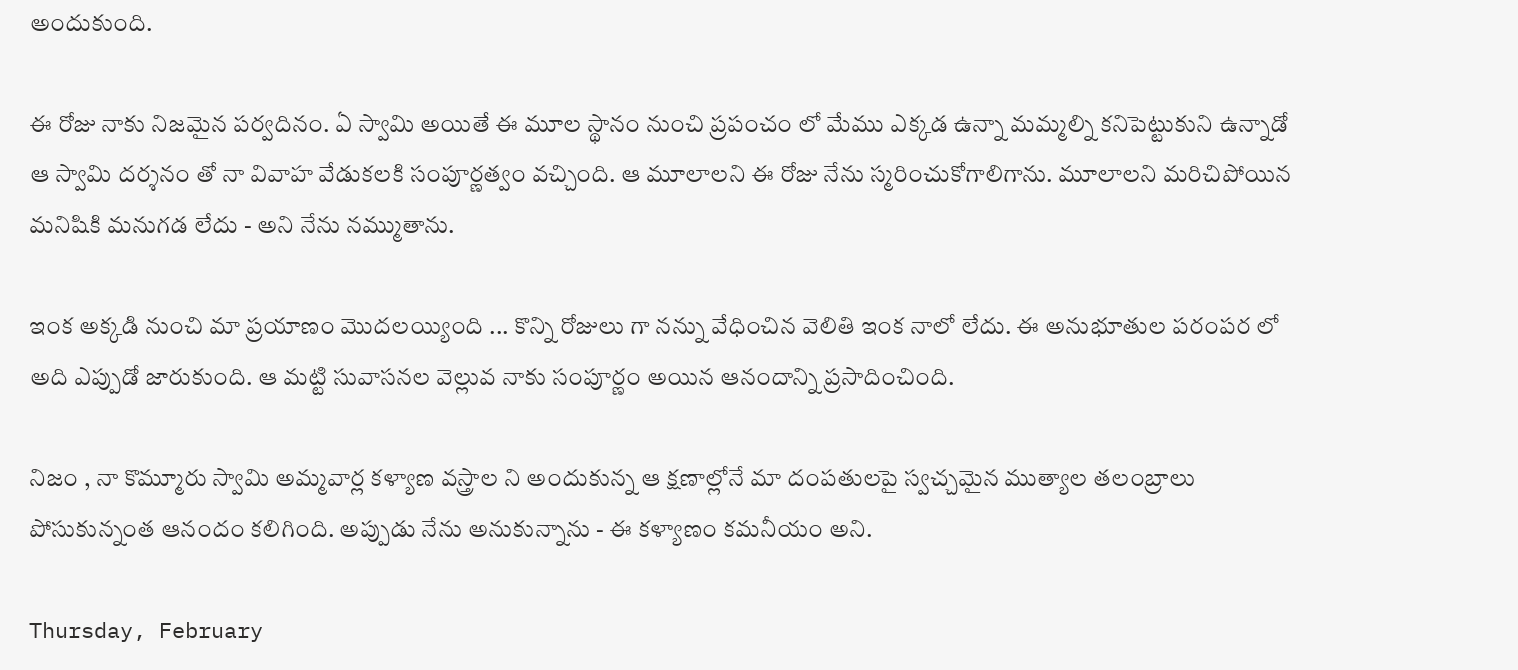అందుకుంది.

ఈ రోజు నాకు నిజమైన పర్వదినం. ఏ స్వామి అయితే ఈ మూల స్థానం నుంచి ప్రపంచం లో మేము ఎక్కడ ఉన్నా మమ్మల్ని కనిపెట్టుకుని ఉన్నాడో ఆ స్వామి దర్శనం తో నా వివాహ వేడుకలకి సంపూర్ణత్వం వచ్చింది. ఆ మూలాలని ఈ రోజు నేను స్మరించుకోగాలిగాను. మూలాలని మరిచిపోయిన మనిషికి మనుగడ లేదు - అని నేను నమ్ముతాను.

ఇంక అక్కడి నుంచి మా ప్రయాణం మొదలయ్యింది ... కొన్ని రోజులు గా నన్ను వేధించిన వెలితి ఇంక నాలో లేదు. ఈ అనుభూతుల పరంపర లో అది ఎప్పుడో జారుకుంది. ఆ మట్టి సువాసనల వెల్లువ నాకు సంపూర్ణం అయిన ఆనందాన్ని ప్రసాదించింది.

నిజం , నా కొమ్మూరు స్వామి అమ్మవార్ల కళ్యాణ వస్త్రాల ని అందుకున్న ఆ క్షణాల్లోనే మా దంపతులపై స్వచ్చమైన ముత్యాల తలంబ్రాలు పోసుకున్నంత ఆనందం కలిగింది. అప్పుడు నేను అనుకున్నాను - ఈ కళ్యాణం కమనీయం అని.

Thursday, February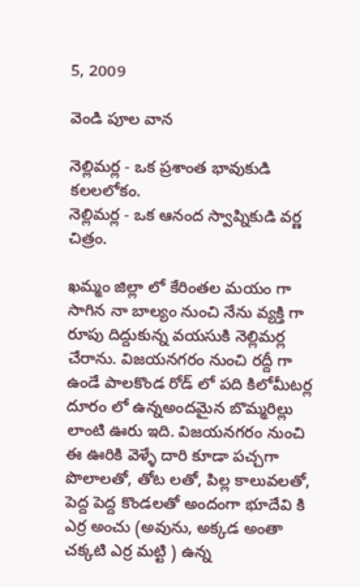5, 2009

వెండి పూల వాన

నెల్లిమర్ల - ఒక ప్రశాంత భావుకుడి కలలలోకం.
నెల్లిమర్ల - ఒక ఆనంద స్వాప్నికుడి వర్ణ చిత్రం.

ఖమ్మం జిల్లా లో కేరింతల మయం గా సాగిన నా బాల్యం నుంచి నేను వ్యక్తి గా రూపు దిద్దుకున్న వయసుకి నెల్లిమర్ల చేరాను. విజయనగరం నుంచి రద్దీ గా ఉండే పాలకొండ రోడ్ లో పది కిలోమీటర్ల దూరం లో ఉన్నఅందమైన బొమ్మరిల్లు లాంటి ఊరు ఇది. విజయనగరం నుంచి ఈ ఊరికి వెళ్ళే దారి కూడా పచ్చగా పొలాలతో, తోట లతో, పిల్ల కాలువలతో, పెద్ద పెద్ద కొండలతో అందంగా భూదేవి కి ఎర్ర అంచు (అవును, అక్కడ అంతా చక్కటి ఎర్ర మట్టి ) ఉన్న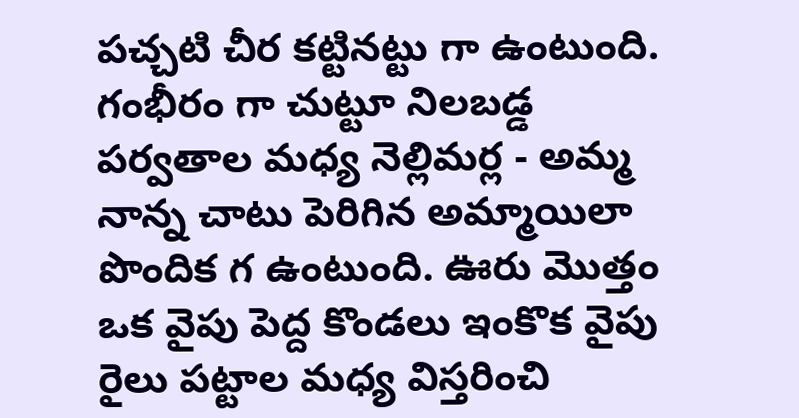పచ్చటి చీర కట్టినట్టు గా ఉంటుంది. గంభీరం గా చుట్టూ నిలబడ్డ పర్వతాల మధ్య నెల్లిమర్ల - అమ్మ నాన్న చాటు పెరిగిన అమ్మాయిలా పొందిక గ ఉంటుంది. ఊరు మొత్తం ఒక వైపు పెద్ద కొండలు ఇంకొక వైపు రైలు పట్టాల మధ్య విస్తరించి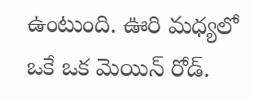ఉంటుంది. ఊరి మధ్యలో ఒకే ఒక మెయిన్ రోడ్.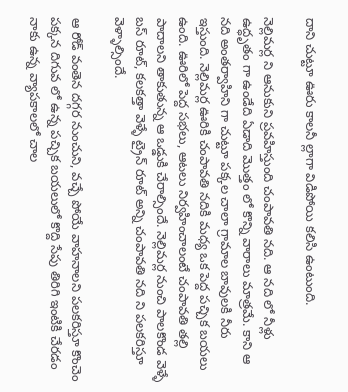దాని చుట్టూ ఊరు కాలనీ ల్లాగా విడిపోయి కలిసి ఉంటుంది.

నెల్లిమర్ల ని ఆనుకుని ప్రవహిస్తుంది చంపావతి నది. ఆ నది లో నీళ్లు ఉద్ధృతం గా ఉండేది ఏడాది మొత్తం లో కొన్ని వారాలు మాత్రమే. కాని ఆ నది అంతర్వాహిని గా చుట్టూ పక్కల చాలా గ్రామాల బావులకి నీరు ఇస్తుంది. నెల్లిమర్ల ఊరికి చంపావతి నదికి మధ్య ఒక పెద్ద పచ్చిక బయలు ఉంది. ఊరిలో పెద్ద సభలు, ఆటలు నిర్వహించాలంటే చంపావతి తల్లి పాదాలని తాకుతున్న ఆ ఒడ్డుకి చేరాల్సిందే. నెల్లిమర్ల నుంచి పాలకొండ వెళ్ళే బస్ రూట్, కలకత్తా వెళ్ళే ట్రైన్ రూట్ అన్ని చంపావతి నది ని పలకరిస్తూ వెళ్ళాల్సిందే.

ఆ రోడ్ వంతెన దగ్గర నుంచుని, వచ్చే పోయే వాహనాలని పలకరిస్తూ కొంచెం పక్కన దిగువ లో ఉన్న పచ్చిక బయలులో కొద్ది సేపు తిరిగి ఇంటికి చేరడం నాకు ఉన్న వ్యాపకాలలో చాల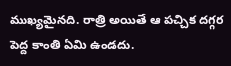ముఖ్యమైనది. రాత్రి అయితే ఆ పచ్చిక దగ్గర పెద్ద కాంతి ఏమి ఉండదు.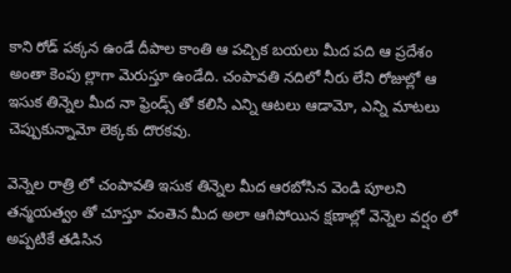కాని రోడ్ పక్కన ఉండే దీపాల కాంతి ఆ పచ్చిక బయలు మీద పది ఆ ప్రదేశం అంతా కెంపు ల్లాగా మెరుస్తూ ఉండేది. చంపావతి నదిలో నీరు లేని రోజుల్లో ఆ ఇసుక తిన్నెల మీద నా ఫ్రెండ్స్ తో కలిసి ఎన్ని ఆటలు ఆడామో, ఎన్ని మాటలు చెప్పుకున్నామో లెక్కకు దొరకవు.

వెన్నెల రాత్రి లో చంపావతి ఇసుక తిన్నెల మీద ఆరబోసిన వెండి పూలని తన్మయత్వం తో చూస్తూ వంతెన మీద అలా ఆగిపోయిన క్షణాల్లో వెన్నెల వర్షం లో అప్పటికే తడిసిన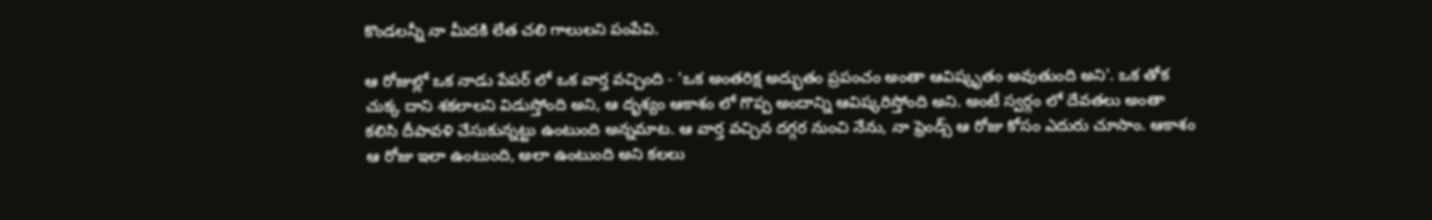కొండలన్నీ నా మీదకి లేత చలి గాలులని పంపేవి.

ఆ రోజుల్లో ఒక నాడు పేపర్ లో ఒక వార్త వచ్చింది - 'ఒక అంతరిక్ష అద్భుతం ప్రపంచం అంతా ఆవిష్కృతం అవుతుంది అని'. ఒక తోక చుక్క దాని శకలాలని విడుస్తోంది అని, ఆ దృశ్యం ఆకాశం లో గొప్ప అందాన్ని ఆవిష్కరిస్తోంది అని. అంటే స్వర్గం లో దేవతలు అంతా కలిసి దీపావళి చేసుకున్నట్టు ఉంటుంది అన్నమాట. ఆ వార్త వచ్చిన దగ్గర నుంచి నేను, నా ఫ్రెండ్స్ ఆ రోజు కోసం ఎదురు చూసాం. ఆకాశం ఆ రోజు ఇలా ఉంటుంది, అలా ఉంటుంది అని కలలు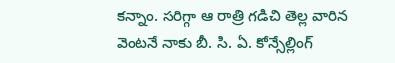కన్నాం. సరిగ్గా ఆ రాత్రి గడిచి తెల్ల వారిన వెంటనే నాకు బీ. సి. ఏ. కోన్సేల్లింగ్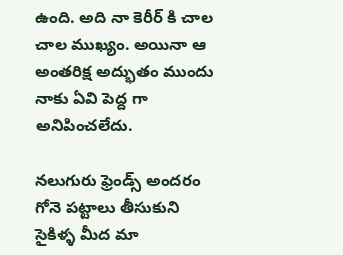ఉంది. అది నా కెరీర్ కి చాల చాల ముఖ్యం. అయినా ఆ అంతరిక్ష అద్భుతం ముందు నాకు ఏవి పెద్ద గా అనిపించలేదు.

నలుగురు ఫ్రెండ్స్ అందరం గోనె పట్టాలు తీసుకుని సైకిళ్ళ మీద మా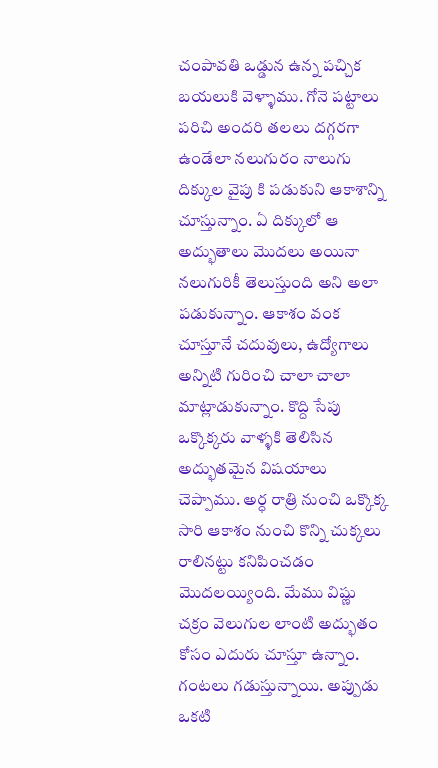చంపావతి ఒడ్డున ఉన్న పచ్చిక బయలుకి వెళ్ళాము. గోనె పట్టాలు పరిచి అందరి తలలు దగ్గరగా ఉండేలా నలుగురం నాలుగు దిక్కుల వైపు కి పడుకుని ఆకాశాన్ని చూస్తున్నాం. ఏ దిక్కులో ఆ అద్భుతాలు మొదలు అయినా నలుగురికీ తెలుస్తుంది అని అలా పడుకున్నాం. ఆకాశం వంక చూస్తూనే చదువులు, ఉద్యోగాలు అన్నిటి గురించి చాలా చాలా మాట్లాడుకున్నాం. కొద్ది సేపు ఒక్కొక్కరు వాళ్ళకి తెలిసిన అద్భుతమైన విషయాలు చెప్పాము. అర్ధ రాత్రి నుంచి ఒక్కొక్క సారి ఆకాశం నుంచి కొన్ని చుక్కలు రాలినట్టు కనిపించడం మొదలయ్యింది. మేము విష్ణు చక్రం వెలుగుల లాంటి అద్భుతం కోసం ఎదురు చూస్తూ ఉన్నాం. గంటలు గడుస్తున్నాయి. అప్పుడు ఒకటి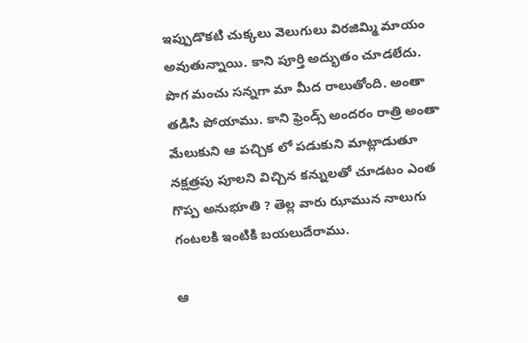ఇప్పుడొకటి చుక్కలు వెలుగులు విరజిమ్మి మాయం అవుతున్నాయి. కాని పూర్తి అద్భుతం చూడలేదు. పొగ మంచు సన్నగా మా మీద రాలుతోంది. అంతా తడిసి పోయాము. కాని ఫ్రెండ్స్ అందరం రాత్రి అంతా మేలుకుని ఆ పచ్చిక లో పడుకుని మాట్లాడుతూ నక్షత్రపు పూలని విచ్చిన కన్నులతో చూడటం ఎంత గొప్ప అనుభూతి ? తెల్ల వారు ఝామున నాలుగు గంటలకి ఇంటికి బయలుదేరాము.

ఆ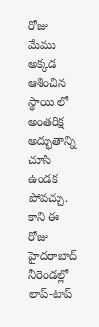రోజు మేము అక్కడ ఆశించిన స్థాయి లో అంతరిక్ష అద్భుతాన్ని చూసి ఉండక పోవచ్చు. కాని ఈ రోజు హైదరాబాద్ నీరెండల్లో లాప్-టాప్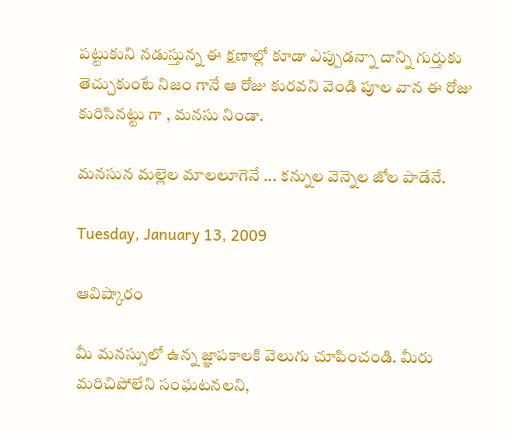పట్టుకుని నడుస్తున్న ఈ క్షణాల్లో కూడా ఎప్పుడన్నా దాన్ని గుర్తుకు తెచ్చుకుంటే నిజం గానే ఆ రోజు కురవని వెండి పూల వాన ఈ రోజు కురిసినట్టు గా , మనసు నిండా.

మనసున మల్లెల మాలలూగెనే ... కన్నుల వెన్నెల జోల పాడేనే.

Tuesday, January 13, 2009

ఆవిష్కారం

మీ మనస్సులో ఉన్న జ్ఞాపకాలకి వెలుగు చూపించండి. మీరు మరిచిపోలేని సంఘటనలని,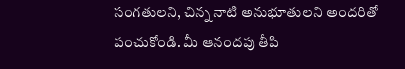సంగతులని, చిన్న నాటి అనుభూతులని అందరితో పంచుకోండి. మీ ఆనందపు తీపి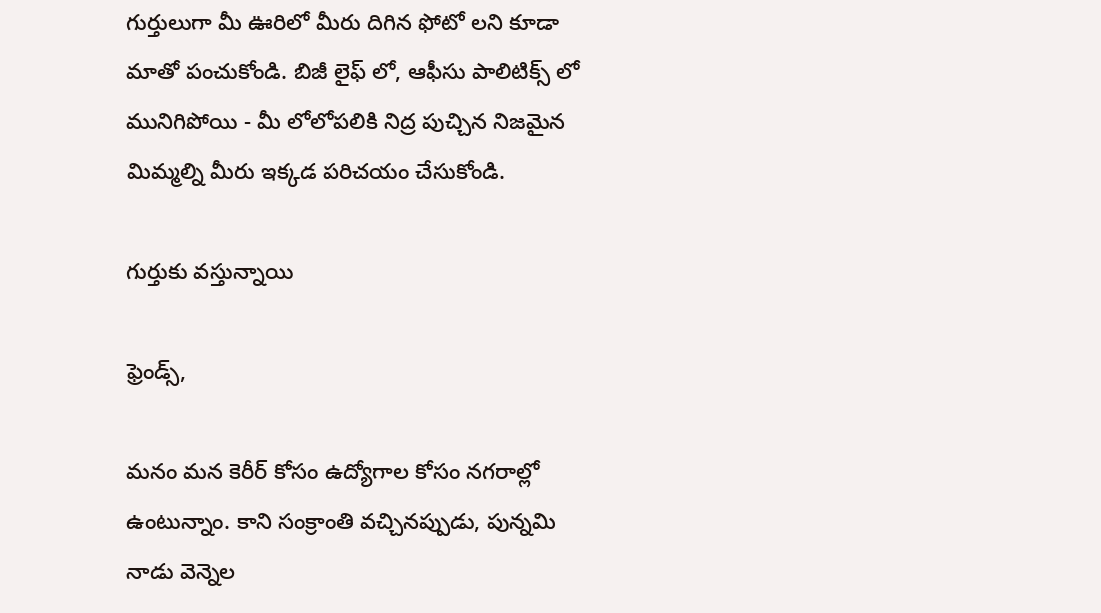గుర్తులుగా మీ ఊరిలో మీరు దిగిన ఫోటో లని కూడా మాతో పంచుకోండి. బిజీ లైఫ్ లో, ఆఫీసు పాలిటిక్స్ లో మునిగిపోయి - మీ లోలోపలికి నిద్ర పుచ్చిన నిజమైన మిమ్మల్ని మీరు ఇక్కడ పరిచయం చేసుకోండి.

గుర్తుకు వస్తున్నాయి

ఫ్రెండ్స్,

మనం మన కెరీర్ కోసం ఉద్యోగాల కోసం నగరాల్లో ఉంటున్నాం. కాని సంక్రాంతి వచ్చినప్పుడు, పున్నమి నాడు వెన్నెల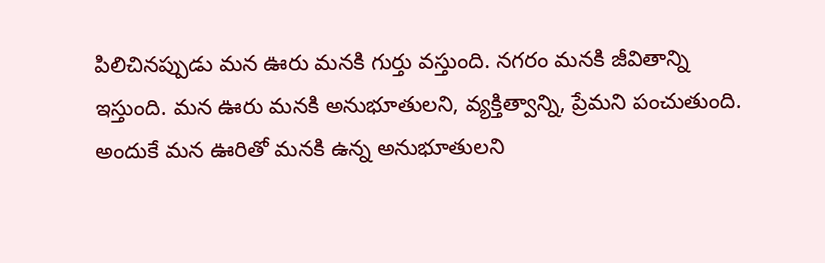పిలిచినప్పుడు మన ఊరు మనకి గుర్తు వస్తుంది. నగరం మనకి జీవితాన్ని ఇస్తుంది. మన ఊరు మనకి అనుభూతులని, వ్యక్తిత్వాన్ని, ప్రేమని పంచుతుంది. అందుకే మన ఊరితో మనకి ఉన్న అనుభూతులని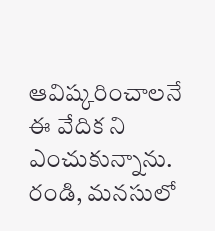ఆవిష్కరించాలనే ఈ వేదిక ని ఎంచుకున్నాను. రండి, మనసులో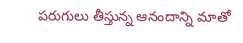పరుగులు తీస్తున్న ఆనందాన్ని మాతో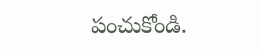పంచుకోండి.